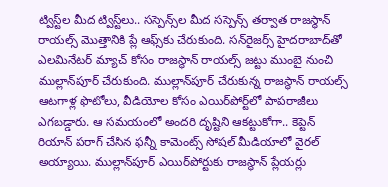ట్విస్ట్‌ల మీద ట్విస్ట్‌లు.. సస్పెన్స్‌ల మీద సస్పెన్స్‌ తర్వాత రాజస్థాన్ రాయల్స్ మొత్తానికి ప్లే ఆఫ్స్‌కు చేరుకుంది. సన్‌రైజర్స్ హైదరాబాద్‌తో ఎలమినేటర్ మ్యాచ్ కోసం రాజస్థాన్ రాయల్స్ జట్టు ముంబై నుంచి ముల్లాన్‌పూర్ చేరుకుంది. ముల్లాన్‌పూర్ చేరుకున్న రాజస్థాన్ రాయల్స్ ఆటగాళ్ల ఫొటోలు, వీడియోల కోసం ఎయిర్‌పోర్ట్‌లో పాపరాజీలు ఎగబడ్డారు. ఆ సమయంలో అందరి దృష్టిని ఆకట్టుకోగా.. కెప్టెన్ రియాన్ పరాగ్ చేసిన ఫన్నీ కామెంట్స్ సోషల్ మీడియాలో వైరల్ అయ్యాయి. ముల్లాన్‌పూర్ ఎయిర్‌పోర్టుకు రాజస్థాన్ ప్లేయర్లు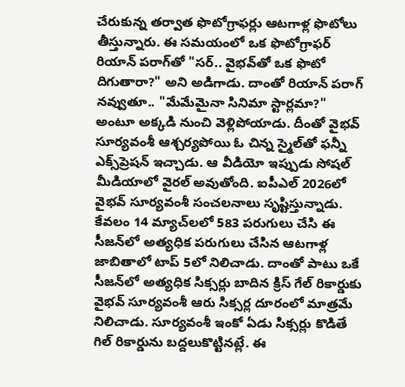చేరుకున్న తర్వాత ఫొటోగ్రాఫర్లు ఆటగాళ్ల ఫొటోలు తీస్తున్నారు. ఈ సమయంలో ఒక ఫొటోగ్రాఫర్ రియాన్ పరాగ్‌తో "సర్.. వైభవ్‌తో ఒక ఫొటో దిగుతారా?" అని అడిగాడు. దాంతో రియాన్ పరాగ్ నవ్వుతూ.. "మేమేమైనా సినిమా స్టార్లమా?" అంటూ అక్కడి నుంచి వెళ్లిపోయాడు. దీంతో వైభవ్ సూర్యవంశీ ఆశ్చర్యపోయి ఓ చిన్న స్మైల్‌తో ఫన్నీ ఎక్స్‌ప్రెషన్ ఇచ్చాడు. ఆ వీడియో ఇప్పుడు సోషల్ మీడియాలో వైరల్ అవుతోంది. ఐపీఎల్ 2026లో వైభవ్ సూర్యవంశీ సంచలనాలు సృష్టిస్తున్నాడు. కేవలం 14 మ్యాచ్‌లలో 583 పరుగులు చేసి ఈ సీజన్‌లో అత్యధిక పరుగులు చేసిన ఆటగాళ్ల జాబితాలో టాప్ 5లో నిలిచాడు. దాంతో పాటు ఒకే సీజన్‌లో అత్యధిక సిక్సర్లు బాదిన క్రిస్ గేల్ రికార్డుకు వైభవ్ సూర్యవంశీ ఆరు సిక్సర్ల దూరంలో మాత్రమే నిలిచాడు. సూర్యవంశీ ఇంకో ఏడు సిక్సర్లు కొడితే గిల్ రికార్డును బద్దలుకొట్టినట్లే. ఈ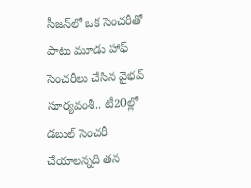సీజన్‌లో ఒక సెంచరీతో పాటు మూడు హాఫ్ సెంచరీలు చేసిన వైభవ్ సూర్యవంశీ.. టీ20ల్లో డబుల్ సెంచరీ చేయాలన్నది తన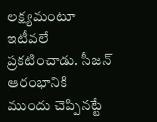లక్ష్యమంటూ ఇటీవలే ప్రకటించాడు. సీజన్ ఆరంభానికి ముందు చెప్పినట్టే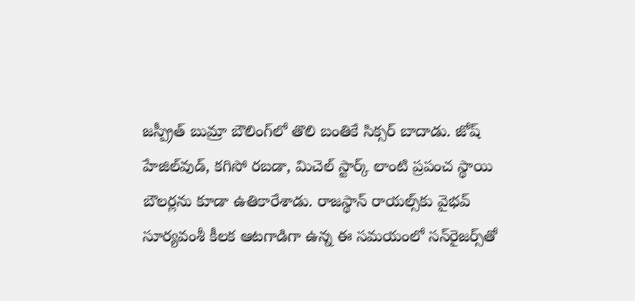జస్ప్రీత్ బుమ్రా బౌలింగ్‌లో తొలి బంతికే సిక్సర్ బాదాడు. జోష్ హేజిల్‌వుడ్, కగిసో రబడా, మిచెల్ స్టార్క్ లాంటి ప్రపంచ స్థాయి బౌలర్లను కూడా ఉతికారేశాడు. రాజస్థాన్ రాయల్స్‌కు వైభవ్ సూర్యవంశీ కీలక ఆటగాడిగా ఉన్న ఈ సమయంలో సన్‌రైజర్స్‌తో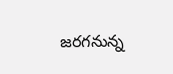జరగనున్న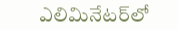ఎలిమినేటర్‌లో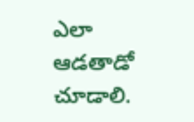ఎలా ఆడతాడో చూడాలి.